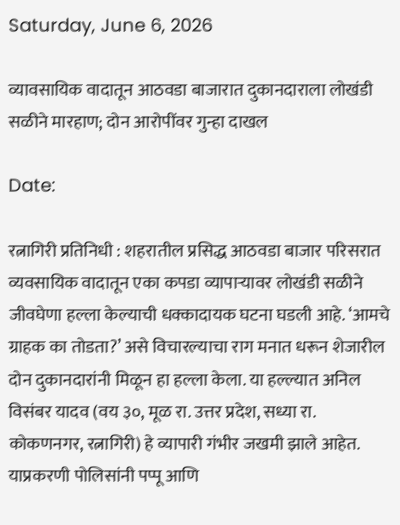Saturday, June 6, 2026

व्यावसायिक वादातून आठवडा बाजारात दुकानदाराला लोखंडी सळीने मारहाण; दोन आरोपींवर गुन्हा दाखल

Date:

रत्नागिरी प्रतिनिधी : शहरातील प्रसिद्ध आठवडा बाजार परिसरात व्यवसायिक वादातून एका कपडा व्यापाऱ्यावर लोखंडी सळीने जीवघेणा हल्ला केल्याची धक्कादायक घटना घडली आहे. ‘आमचे ग्राहक का तोडता?’ असे विचारल्याचा राग मनात धरून शेजारील दोन दुकानदारांनी मिळून हा हल्ला केला. या हल्ल्यात अनिल विसंबर यादव (वय ३०, मूळ रा. उत्तर प्रदेश, सध्या रा. कोकणनगर, रत्नागिरी) हे व्यापारी गंभीर जखमी झाले आहेत. याप्रकरणी पोलिसांनी पप्पू आणि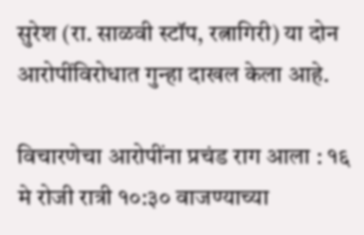सुरेश (रा. साळवी स्टॉप, रत्नागिरी) या दोन आरोपींविरोधात गुन्हा दाखल केला आहे.

विचारणेचा आरोपींना प्रचंड राग आला : १६ मे रोजी रात्री १०:३० वाजण्याच्या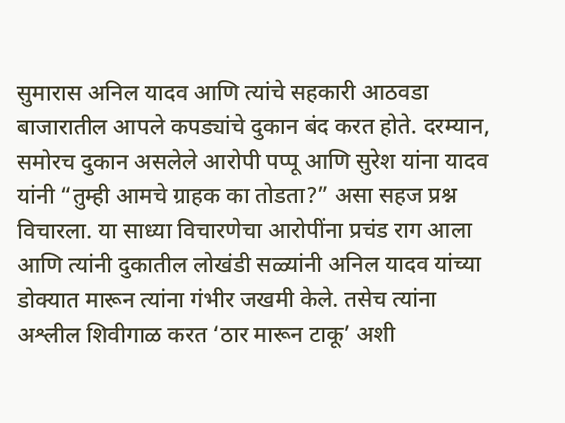सुमारास अनिल यादव आणि त्यांचे सहकारी आठवडा बाजारातील आपले कपड्यांचे दुकान बंद करत होते. दरम्यान, समोरच दुकान असलेले आरोपी पप्पू आणि सुरेश यांना यादव यांनी “तुम्ही आमचे ग्राहक का तोडता?” असा सहज प्रश्न विचारला. या साध्या विचारणेचा आरोपींना प्रचंड राग आला आणि त्यांनी दुकातील लोखंडी सळ्यांनी अनिल यादव यांच्या डोक्यात मारून त्यांना गंभीर जखमी केले. तसेच त्यांना अश्लील शिवीगाळ करत ‘ठार मारून टाकू’ अशी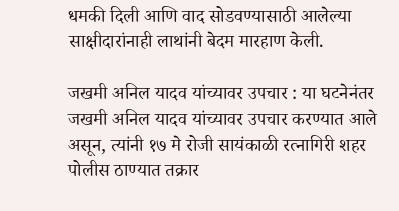धमकी दिली आणि वाद सोडवण्यासाठी आलेल्या साक्षीदारांनाही लाथांनी बेदम मारहाण केली.

जखमी अनिल यादव यांच्यावर उपचार : या घटनेनंतर जखमी अनिल यादव यांच्यावर उपचार करण्यात आले असून, त्यांनी १७ मे रोजी सायंकाळी रत्नागिरी शहर पोलीस ठाण्यात तक्रार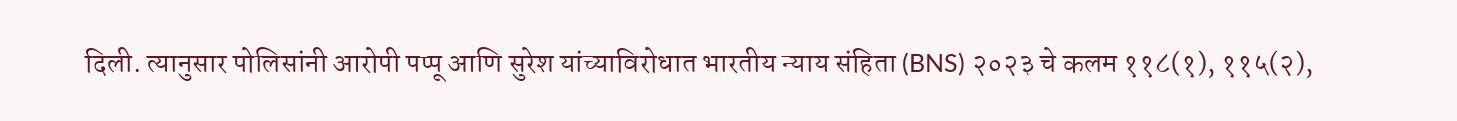दिली. त्यानुसार पोलिसांनी आरोपी पप्पू आणि सुरेश यांच्याविरोधात भारतीय न्याय संहिता (BNS) २०२३ चे कलम ११८(१), ११५(२),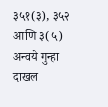३५१(३), ३५२ आणि ३(५) अन्वये गुन्हा दाखल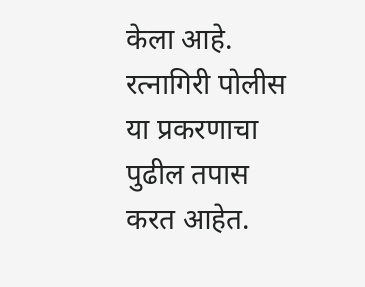केला आहे. रत्नागिरी पोलीस या प्रकरणाचा पुढील तपास करत आहेत.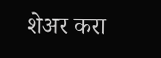शेअर करा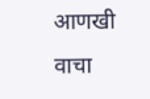आणखी वाचा